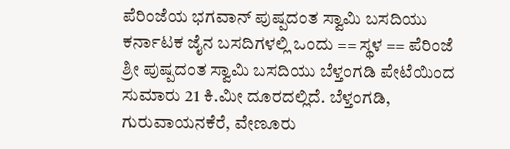ಪೆರಿಂಜೆಯ ಭಗವಾನ್ ಪುಷ್ಪದಂತ ಸ್ವಾಮಿ ಬಸದಿಯು ಕರ್ನಾಟಕ ಜೈನ ಬಸದಿಗಳಲ್ಲಿ ಒಂದು == ಸ್ಥಳ == ಪೆರಿಂಜೆ ಶ್ರೀ ಪುಷ್ಪದಂತ ಸ್ವಾಮಿ ಬಸದಿಯು ಬೆಳ್ತಂಗಡಿ ಪೇಟೆಯಿಂದ ಸುಮಾರು 21 ಕಿ.ಮೀ ದೂರದಲ್ಲಿದೆ. ಬೆಳ್ತಂಗಡಿ, ಗುರುವಾಯನಕೆರೆ, ವೇಣೂರು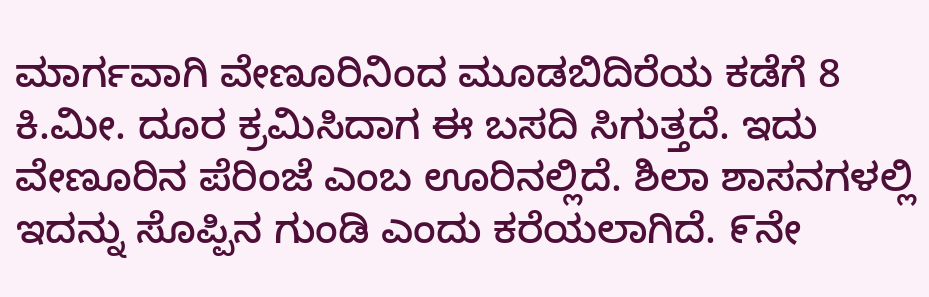ಮಾರ್ಗವಾಗಿ ವೇಣೂರಿನಿಂದ ಮೂಡಬಿದಿರೆಯ ಕಡೆಗೆ 8 ಕಿ.ಮೀ. ದೂರ ಕ್ರಮಿಸಿದಾಗ ಈ ಬಸದಿ ಸಿಗುತ್ತದೆ. ಇದು ವೇಣೂರಿನ ಪೆರಿಂಜೆ ಎಂಬ ಊರಿನಲ್ಲಿದೆ. ಶಿಲಾ ಶಾಸನಗಳಲ್ಲಿ ಇದನ್ನು ಸೊಪ್ಪಿನ ಗುಂಡಿ ಎಂದು ಕರೆಯಲಾಗಿದೆ. ೯ನೇ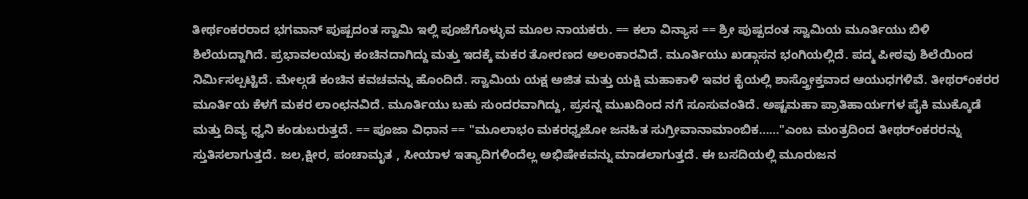ತೀರ್ಥಂಕರರಾದ ಭಗವಾನ್ ಪುಷ್ಪದಂತ ಸ್ವಾಮಿ ಇಲ್ಲಿ ಪೂಜೆಗೊಳ್ಳುವ ಮೂಲ ನಾಯಕರು. == ಕಲಾ ವಿನ್ಯಾಸ == ಶ್ರೀ ಪುಷ್ಪದಂತ ಸ್ವಾಮಿಯ ಮೂರ್ತಿಯು ಬಿಳಿ ಶಿಲೆಯದ್ದಾಗಿದೆ. ಪ್ರಭಾವಲಯವು ಕಂಚಿನದಾಗಿದ್ದು ಮತ್ತು ಇದಕ್ಕೆ ಮಕರ ತೋರಣದ ಅಲಂಕಾರವಿದೆ. ಮೂರ್ತಿಯು ಖಡ್ಗಾಸನ ಭಂಗಿಯಲ್ಲಿದೆ. ಪದ್ಮ ಪೀಠವು ಶಿಲೆಯಿಂದ ನಿರ್ಮಿಸಲ್ಪಟ್ಟಿದೆ. ಮೇಲ್ಗಡೆ ಕಂಚಿನ ಕವಚವನ್ನು ಹೊಂದಿದೆ. ಸ್ವಾಮಿಯ ಯಕ್ಷ ಅಜಿತ ಮತ್ತು ಯಕ್ಷಿ ಮಹಾಕಾಳಿ ಇವರ ಕೈಯಲ್ಲಿ ಶಾಸ್ತ್ರೋಕ್ತವಾದ ಆಯುಧಗಳಿವೆ. ತೀಥರ್ಂಕರರ ಮೂರ್ತಿಯ ಕೆಳಗೆ ಮಕರ ಲಾಂಛನವಿದೆ. ಮೂರ್ತಿಯು ಬಹು ಸುಂದರವಾಗಿದ್ದು, ಪ್ರಸನ್ನ ಮುಖದಿಂದ ನಗೆ ಸೂಸುವಂತಿದೆ. ಅಷ್ಟಮಹಾ ಪ್ರಾತಿಹಾರ್ಯಗಳ ಪೈಕಿ ಮುಕ್ಕೊಡೆ ಮತ್ತು ದಿವ್ಯ ಧ್ವನಿ ಕಂಡುಬರುತ್ತದೆ. == ಪೂಜಾ ವಿಧಾನ == "ಮೂಲಾಭಂ ಮಕರಧ್ವಜೋ ಜನಹಿತ ಸುಗ್ರೀವಾನಾಮಾಂಬಿಕ……"ಎಂಬ ಮಂತ್ರದಿಂದ ತೀಥರ್ಂಕರರನ್ನು ಸ್ತುತಿಸಲಾಗುತ್ತದೆ. ಜಲ,ಕ್ಷೀರ, ಪಂಚಾಮೃತ , ಸೀಯಾಳ ಇತ್ಯಾದಿಗಳಿಂದೆಲ್ಲ ಅಭಿಷೇಕವನ್ನು ಮಾಡಲಾಗುತ್ತದೆ. ಈ ಬಸದಿಯಲ್ಲಿ ಮೂರುಜನ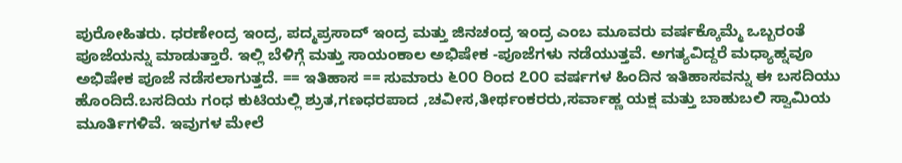ಪುರೋಹಿತರು. ಧರಣೇಂದ್ರ ಇಂದ್ರ, ಪದ್ಮಪ್ರಸಾದ್ ಇಂದ್ರ ಮತ್ತು ಜಿನಚಂದ್ರ ಇಂದ್ರ ಎಂಬ ಮೂವರು ವರ್ಷಕ್ಕೊಮ್ಮೆ ಒಬ್ಬರಂತೆ ಪೂಜೆಯನ್ನು ಮಾಡುತ್ತಾರೆ. ಇಲ್ಲಿ ಬೆಳಿಗ್ಗೆ ಮತ್ತು ಸಾಯಂಕಾಲ ಅಭಿಷೇಕ -ಪೂಜೆಗಳು ನಡೆಯುತ್ತವೆ. ಅಗತ್ಯವಿದ್ದರೆ ಮಧ್ಯಾಹ್ನವೂ ಅಭಿಷೇಕ ಪೂಜೆ ನಡೆಸಲಾಗುತ್ತದೆ. == ಇತಿಹಾಸ == ಸುಮಾರು ೬೦೦ ರಿಂದ ೭೦೦ ವರ್ಷಗಳ ಹಿಂದಿನ ಇತಿಹಾಸವನ್ನು ಈ ಬಸದಿಯು ಹೊಂದಿದೆ.ಬಸದಿಯ ಗಂಧ ಕುಟಿಯಲ್ಲಿ ಶ್ರುತ,ಗಣಧರಪಾದ ,ಚವೀಸ,ತೀರ್ಥಂಕರರು,ಸರ್ವಾಹ್ಣ ಯಕ್ಷ ಮತ್ತು ಬಾಹುಬಲಿ ಸ್ವಾಮಿಯ ಮೂರ್ತಿಗಳಿವೆ. ಇವುಗಳ ಮೇಲೆ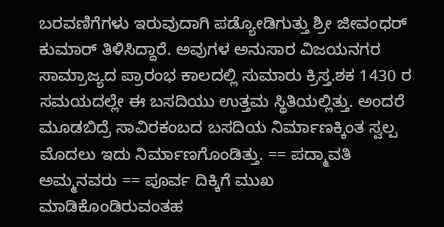ಬರವಣಿಗೆಗಳು ಇರುವುದಾಗಿ ಪಡ್ಯೋಡಿಗುತ್ತು ಶ್ರೀ ಜೀವಂಧರ್ ಕುಮಾರ್ ತಿಳಿಸಿದ್ದಾರೆ. ಅವುಗಳ ಅನುಸಾರ ವಿಜಯನಗರ ಸಾಮ್ರಾಜ್ಯದ ಪ್ರಾರಂಭ ಕಾಲದಲ್ಲಿ ಸುಮಾರು ಕ್ರಿಸ್ತ.ಶಕ 1430 ರ ಸಮಯದಲ್ಲೇ ಈ ಬಸದಿಯು ಉತ್ತಮ ಸ್ಥಿತಿಯಲ್ಲಿತ್ತು. ಅಂದರೆ ಮೂಡಬಿದ್ರೆ ಸಾವಿರಕಂಬದ ಬಸದಿಯ ನಿರ್ಮಾಣಕ್ಕಿಂತ ಸ್ವಲ್ಪ ಮೊದಲು ಇದು ನಿರ್ಮಾಣಗೊಂಡಿತ್ತು. == ಪದ್ಮಾವತಿ ಅಮ್ಮನವರು == ಪೂರ್ವ ದಿಕ್ಕಿಗೆ ಮುಖ ಮಾಡಿಕೊಂಡಿರುವಂತಹ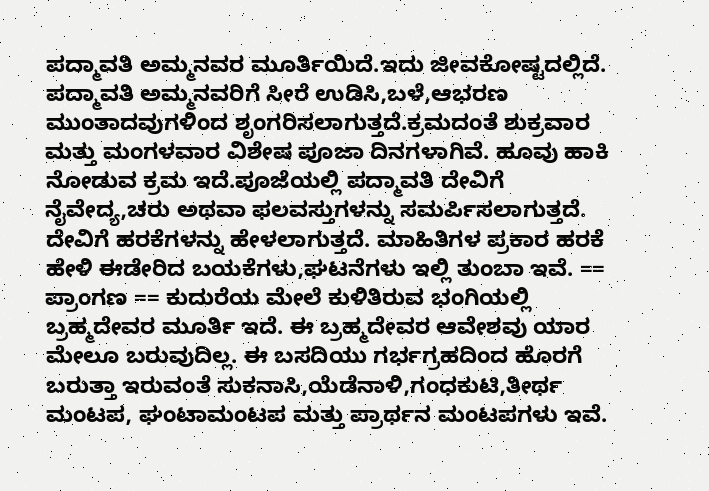ಪದ್ಮಾವತಿ ಅಮ್ಮನವರ ಮೂರ್ತಿಯಿದೆ.ಇದು ಜೀವಕೋಷ್ಟದಲ್ಲಿದೆ. ಪದ್ಮಾವತಿ ಅಮ್ಮನವರಿಗೆ ಸೀರೆ ಉಡಿಸಿ,ಬಳೆ,ಆಭರಣ ಮುಂತಾದವುಗಳಿಂದ ಶೃಂಗರಿಸಲಾಗುತ್ತದೆ.ಕ್ರಮದಂತೆ ಶುಕ್ರವಾರ ಮತ್ತು ಮಂಗಳವಾರ ವಿಶೇಷ ಪೂಜಾ ದಿನಗಳಾಗಿವೆ. ಹೂವು ಹಾಕಿ ನೋಡುವ ಕ್ರಮ ಇದೆ.ಪೂಜೆಯಲ್ಲಿ ಪದ್ಮಾವತಿ ದೇವಿಗೆ ನೈವೇದ್ಯ,ಚರು ಅಥವಾ ಫಲವಸ್ತುಗಳನ್ನು ಸಮರ್ಪಿಸಲಾಗುತ್ತದೆ. ದೇವಿಗೆ ಹರಕೆಗಳನ್ನು ಹೇಳಲಾಗುತ್ತದೆ. ಮಾಹಿತಿಗಳ ಪ್ರಕಾರ ಹರಕೆ ಹೇಳಿ ಈಡೇರಿದ ಬಯಕೆಗಳು,ಘಟನೆಗಳು ಇಲ್ಲಿ ತುಂಬಾ ಇವೆ. == ಪ್ರಾಂಗಣ == ಕುದುರೆಯ ಮೇಲೆ ಕುಳಿತಿರುವ ಭಂಗಿಯಲ್ಲಿ ಬ್ರಹ್ಮದೇವರ ಮೂರ್ತಿ ಇದೆ. ಈ ಬ್ರಹ್ಮದೇವರ ಆವೇಶವು ಯಾರ ಮೇಲೂ ಬರುವುದಿಲ್ಲ. ಈ ಬಸದಿಯು ಗರ್ಭಗ್ರಹದಿಂದ ಹೊರಗೆ ಬರುತ್ತಾ ಇರುವಂತೆ ಸುಕನಾಸಿ,ಯೆಡೆನಾಳಿ,ಗಂಧಕುಟಿ,ತೀರ್ಥ ಮಂಟಪ, ಘಂಟಾಮಂಟಪ ಮತ್ತು ಪ್ರಾರ್ಥನ ಮಂಟಪಗಳು ಇವೆ.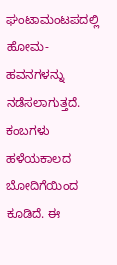ಘಂಟಾಮಂಟಪದಲ್ಲಿ ಹೋಮ-ಹವನಗಳನ್ನು ನಡೆಸಲಾಗುತ್ತದೆ. ಕಂಬಗಳು ಹಳೆಯಕಾಲದ ಬೋದಿಗೆಯಿಂದ ಕೂಡಿದೆ. ಈ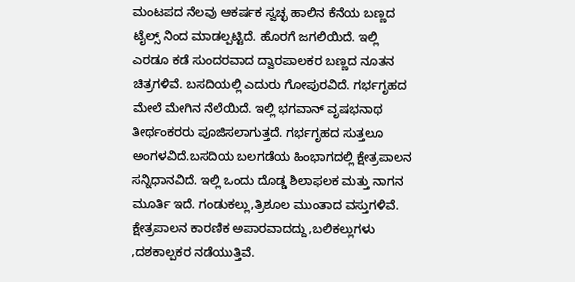ಮಂಟಪದ ನೆಲವು ಆಕರ್ಷಕ ಸ್ವಚ್ಛ ಹಾಲಿನ ಕೆನೆಯ ಬಣ್ಣದ ಟೈಲ್ಸ್ ನಿಂದ ಮಾಡಲ್ಪಟ್ಟಿದೆ. ಹೊರಗೆ ಜಗಲಿಯಿದೆ. ಇಲ್ಲಿ ಎರಡೂ ಕಡೆ ಸುಂದರವಾದ ದ್ವಾರಪಾಲಕರ ಬಣ್ಣದ ನೂತನ ಚಿತ್ರಗಳಿವೆ. ಬಸದಿಯಲ್ಲಿ ಎದುರು ಗೋಪುರವಿದೆ. ಗರ್ಭಗೃಹದ ಮೇಲೆ ಮೇಗಿನ ನೆಲೆಯಿದೆ. ಇಲ್ಲಿ ಭಗವಾನ್ ವೃಷಭನಾಥ ತೀರ್ಥಂಕರರು ಪೂಜಿಸಲಾಗುತ್ತದೆ. ಗರ್ಭಗೃಹದ ಸುತ್ತಲೂ ಅಂಗಳವಿದೆ.ಬಸದಿಯ ಬಲಗಡೆಯ ಹಿಂಭಾಗದಲ್ಲಿ ಕ್ಷೇತ್ರಪಾಲನ ಸನ್ನಿಧಾನವಿದೆ. ಇಲ್ಲಿ ಒಂದು ದೊಡ್ಡ ಶಿಲಾಫಲಕ ಮತ್ತು ನಾಗನ ಮೂರ್ತಿ ಇದೆ. ಗಂಡುಕಲ್ಲು,ತ್ರಿಶೂಲ ಮುಂತಾದ ವಸ್ತುಗಳಿವೆ. ಕ್ಷೇತ್ರಪಾಲನ ಕಾರಣಿಕ ಅಪಾರವಾದದ್ದು,ಬಲಿಕಲ್ಲುಗಳು ,ದಶಕಾಲ್ಪಕರ ನಡೆಯುತ್ತಿವೆ.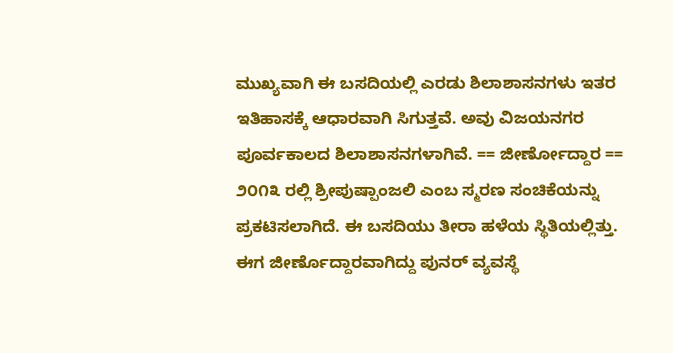ಮುಖ್ಯವಾಗಿ ಈ ಬಸದಿಯಲ್ಲಿ ಎರಡು ಶಿಲಾಶಾಸನಗಳು ಇತರ ಇತಿಹಾಸಕ್ಕೆ ಆಧಾರವಾಗಿ ಸಿಗುತ್ತವೆ. ಅವು ವಿಜಯನಗರ ಪೂರ್ವಕಾಲದ ಶಿಲಾಶಾಸನಗಳಾಗಿವೆ. == ಜೀರ್ಣೋದ್ದಾರ == ೨೦೧೩ ರಲ್ಲಿ ಶ್ರೀಪುಷ್ಪಾಂಜಲಿ ಎಂಬ ಸ್ಮರಣ ಸಂಚಿಕೆಯನ್ನು ಪ್ರಕಟಿಸಲಾಗಿದೆ. ಈ ಬಸದಿಯು ತೀರಾ ಹಳೆಯ ಸ್ಥಿತಿಯಲ್ಲಿತ್ತು. ಈಗ ಜೀರ್ಣೊದ್ದಾರವಾಗಿದ್ದು ಪುನರ್ ವ್ಯವಸ್ಥೆ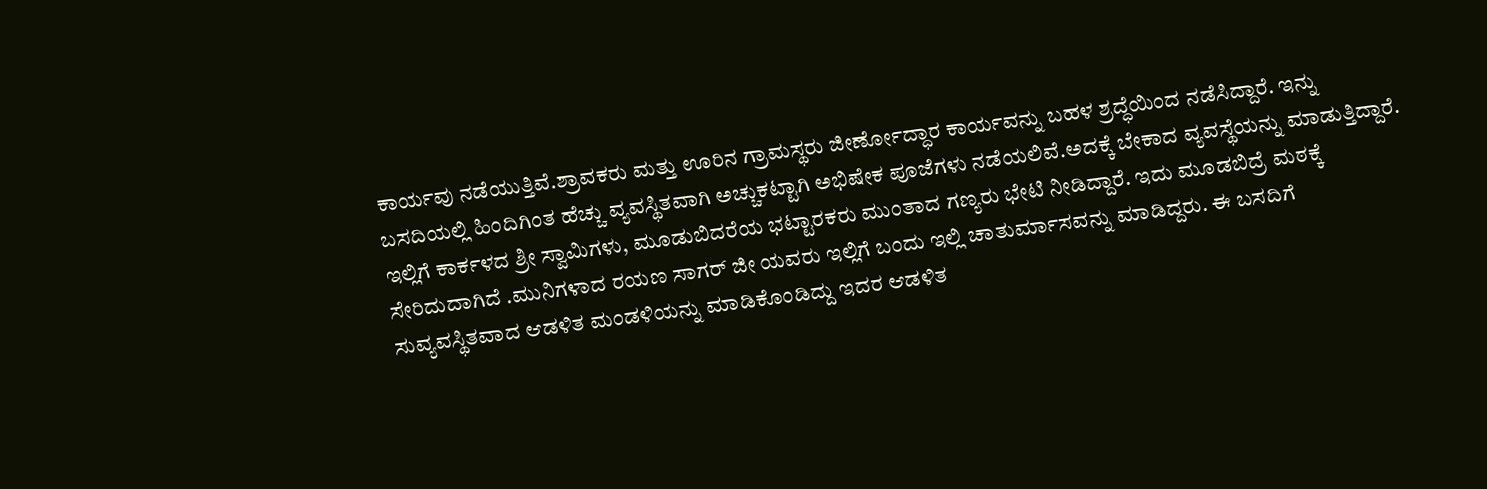ಕಾರ್ಯವು ನಡೆಯುತ್ತಿವೆ.ಶ್ರಾವಕರು ಮತ್ತು ಊರಿನ ಗ್ರಾಮಸ್ಥರು ಜೀರ್ಣೋದ್ಧಾರ ಕಾರ್ಯವನ್ನು ಬಹಳ ಶ್ರದ್ಧೆಯಿಂದ ನಡೆಸಿದ್ದಾರೆ. ಇನ್ನು ಬಸದಿಯಲ್ಲಿ ಹಿಂದಿಗಿಂತ ಹೆಚ್ಚು ವ್ಯವಸ್ಥಿತವಾಗಿ ಅಚ್ಚುಕಟ್ಟಾಗಿ ಅಭಿಷೇಕ ಪೂಜೆಗಳು ನಡೆಯಲಿವೆ.ಅದಕ್ಕೆ ಬೇಕಾದ ವ್ಯವಸ್ಥೆಯನ್ನು ಮಾಡುತ್ತಿದ್ದಾರೆ. ಇಲ್ಲಿಗೆ ಕಾರ್ಕಳದ ಶ್ರೀ ಸ್ವಾಮಿಗಳು, ಮೂಡುಬಿದರೆಯ ಭಟ್ಟಾರಕರು ಮುಂತಾದ ಗಣ್ಯರು ಭೇಟಿ ನೀಡಿದ್ದಾರೆ. ಇದು ಮೂಡಬಿದ್ರೆ ಮಠಕ್ಕೆ ಸೇರಿದುದಾಗಿದೆ .ಮುನಿಗಳಾದ ರಯಣ ಸಾಗರ್ ಜೀ ಯವರು ಇಲ್ಲಿಗೆ ಬಂದು ಇಲ್ಲಿ ಚಾತುರ್ಮಾಸವನ್ನು ಮಾಡಿದ್ದರು. ಈ ಬಸದಿಗೆ ಸುವ್ಯವಸ್ಥಿತವಾದ ಆಡಳಿತ ಮಂಡಳಿಯನ್ನು ಮಾಡಿಕೊಂಡಿದ್ದು ಇದರ ಆಡಳಿತ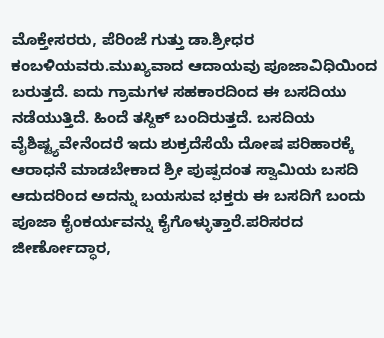ಮೊಕ್ತೇಸರರು, ಪೆರಿಂಜೆ ಗುತ್ತು ಡಾ.ಶ್ರೀಧರ ಕಂಬಳಿಯವರು.ಮುಖ್ಯವಾದ ಆದಾಯವು ಪೂಜಾವಿಧಿಯಿಂದ ಬರುತ್ತದೆ. ಐದು ಗ್ರಾಮಗಳ ಸಹಕಾರದಿಂದ ಈ ಬಸದಿಯು ನಡೆಯುತ್ತಿದೆ. ಹಿಂದೆ ತಸ್ದಿಕ್ ಬಂದಿರುತ್ತದೆ. ಬಸದಿಯ ವೈಶಿಷ್ಟ್ಯವೇನೆಂದರೆ ಇದು ಶುಕ್ರದೆಸೆಯೆ ದೋಷ ಪರಿಹಾರಕ್ಕೆ ಆರಾಧನೆ ಮಾಡಬೇಕಾದ ಶ್ರೀ ಪುಷ್ಪದಂತ ಸ್ವಾಮಿಯ ಬಸದಿ ಆದುದರಿಂದ ಅದನ್ನು ಬಯಸುವ ಭಕ್ತರು ಈ ಬಸದಿಗೆ ಬಂದು ಪೂಜಾ ಕೈಂಕರ್ಯವನ್ನು ಕೈಗೊಳ್ಳುತ್ತಾರೆ.ಪರಿಸರದ ಜೀರ್ಣೋದ್ಧಾರ,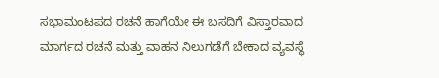ಸಭಾಮಂಟಪದ ರಚನೆ ಹಾಗೆಯೇ ಈ ಬಸದಿಗೆ ವಿಸ್ತಾರವಾದ ಮಾರ್ಗದ ರಚನೆ ಮತ್ತು ವಾಹನ ನಿಲುಗಡೆಗೆ ಬೇಕಾದ ವ್ಯವಸ್ಥೆ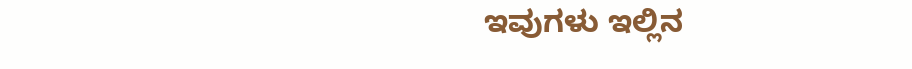ಇವುಗಳು ಇಲ್ಲಿನ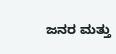ಜನರ ಮತ್ತು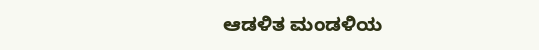ಆಡಳಿತ ಮಂಡಳಿಯ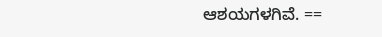ಆಶಯಗಳಗಿವೆ. ==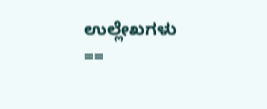ಉಲ್ಲೇಖಗಳು ==